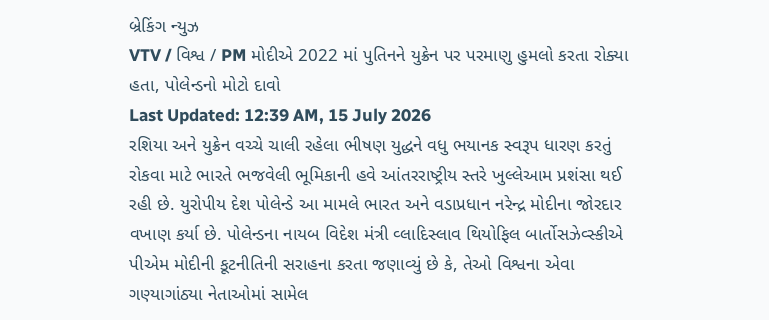બ્રેકિંગ ન્યુઝ
VTV / વિશ્વ / PM મોદીએ 2022 માં પુતિનને યુક્રેન પર પરમાણુ હુમલો કરતા રોક્યા હતા, પોલેન્ડનો મોટો દાવો
Last Updated: 12:39 AM, 15 July 2026
રશિયા અને યુક્રેન વચ્ચે ચાલી રહેલા ભીષણ યુદ્ધને વધુ ભયાનક સ્વરૂપ ધારણ કરતું રોકવા માટે ભારતે ભજવેલી ભૂમિકાની હવે આંતરરાષ્ટ્રીય સ્તરે ખુલ્લેઆમ પ્રશંસા થઈ રહી છે. યુરોપીય દેશ પોલેન્ડે આ મામલે ભારત અને વડાપ્રધાન નરેન્દ્ર મોદીના જોરદાર વખાણ કર્યા છે. પોલેન્ડના નાયબ વિદેશ મંત્રી વ્લાદિસ્લાવ થિયોફિલ બાર્તોસઝેવ્સ્કીએ પીએમ મોદીની કૂટનીતિની સરાહના કરતા જણાવ્યું છે કે, તેઓ વિશ્વના એવા ગણ્યાગાંઠ્યા નેતાઓમાં સામેલ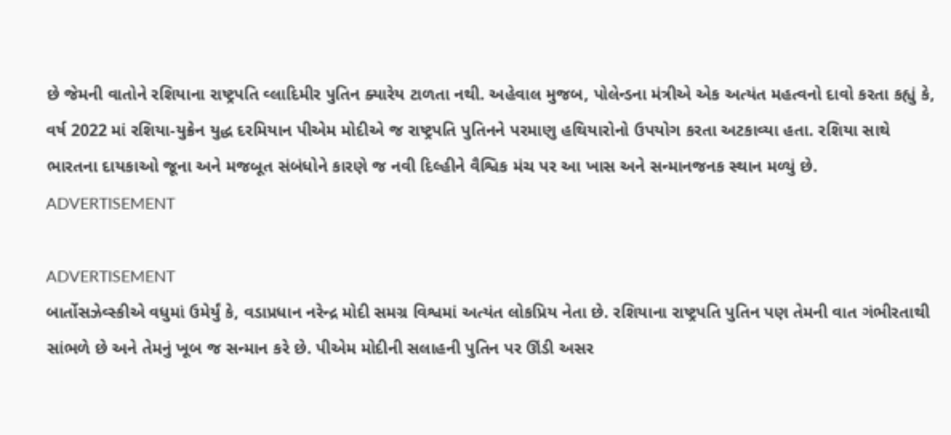છે જેમની વાતોને રશિયાના રાષ્ટ્રપતિ વ્લાદિમીર પુતિન ક્યારેય ટાળતા નથી. અહેવાલ મુજબ, પોલેન્ડના મંત્રીએ એક અત્યંત મહત્વનો દાવો કરતા કહ્યું કે, વર્ષ 2022 માં રશિયા-યુક્રેન યુદ્ધ દરમિયાન પીએમ મોદીએ જ રાષ્ટ્રપતિ પુતિનને પરમાણુ હથિયારોનો ઉપયોગ કરતા અટકાવ્યા હતા. રશિયા સાથે ભારતના દાયકાઓ જૂના અને મજબૂત સંબંધોને કારણે જ નવી દિલ્હીને વૈશ્વિક મંચ પર આ ખાસ અને સન્માનજનક સ્થાન મળ્યું છે.
ADVERTISEMENT

ADVERTISEMENT
બાર્તોસઝેવ્સ્કીએ વધુમાં ઉમેર્યું કે, વડાપ્રધાન નરેન્દ્ર મોદી સમગ્ર વિશ્વમાં અત્યંત લોકપ્રિય નેતા છે. રશિયાના રાષ્ટ્રપતિ પુતિન પણ તેમની વાત ગંભીરતાથી સાંભળે છે અને તેમનું ખૂબ જ સન્માન કરે છે. પીએમ મોદીની સલાહની પુતિન પર ઊંડી અસર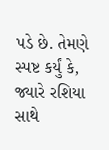પડે છે. તેમણે સ્પષ્ટ કર્યું કે, જ્યારે રશિયા સાથે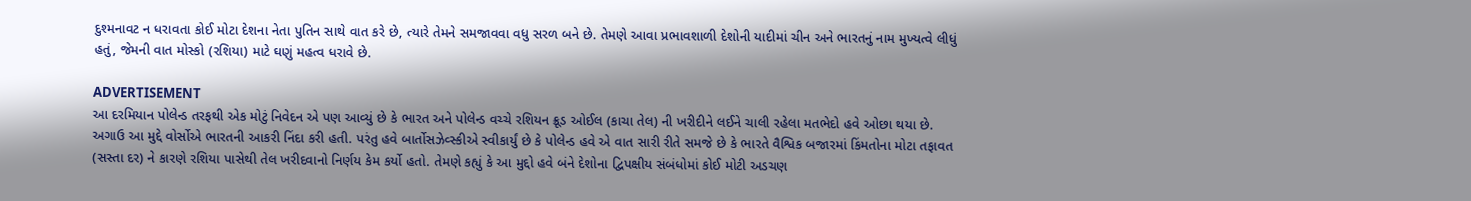દુશ્મનાવટ ન ધરાવતા કોઈ મોટા દેશના નેતા પુતિન સાથે વાત કરે છે, ત્યારે તેમને સમજાવવા વધુ સરળ બને છે. તેમણે આવા પ્રભાવશાળી દેશોની યાદીમાં ચીન અને ભારતનું નામ મુખ્યત્વે લીધું હતું, જેમની વાત મોસ્કો (રશિયા) માટે ઘણું મહત્વ ધરાવે છે.

ADVERTISEMENT
આ દરમિયાન પોલેન્ડ તરફથી એક મોટું નિવેદન એ પણ આવ્યું છે કે ભારત અને પોલેન્ડ વચ્ચે રશિયન ક્રૂડ ઓઈલ (કાચા તેલ) ની ખરીદીને લઈને ચાલી રહેલા મતભેદો હવે ઓછા થયા છે. અગાઉ આ મુદ્દે વોર્સોએ ભારતની આકરી નિંદા કરી હતી. પરંતુ હવે બાર્તોસઝેવ્સ્કીએ સ્વીકાર્યું છે કે પોલેન્ડ હવે એ વાત સારી રીતે સમજે છે કે ભારતે વૈશ્વિક બજારમાં કિંમતોના મોટા તફાવત (સસ્તા દર) ને કારણે રશિયા પાસેથી તેલ ખરીદવાનો નિર્ણય કેમ કર્યો હતો. તેમણે કહ્યું કે આ મુદ્દો હવે બંને દેશોના દ્વિપક્ષીય સંબંધોમાં કોઈ મોટી અડચણ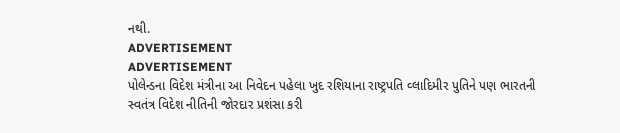નથી.
ADVERTISEMENT
ADVERTISEMENT
પોલેન્ડના વિદેશ મંત્રીના આ નિવેદન પહેલા ખુદ રશિયાના રાષ્ટ્રપતિ વ્લાદિમીર પુતિને પણ ભારતની સ્વતંત્ર વિદેશ નીતિની જોરદાર પ્રશંસા કરી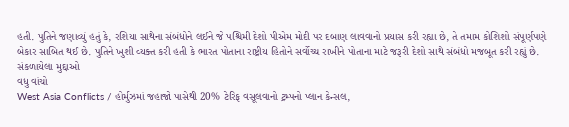હતી. પુતિને જણાવ્યું હતું કે, રશિયા સાથેના સંબંધોને લઈને જે પશ્ચિમી દેશો પીએમ મોદી પર દબાણ લાવવાનો પ્રયાસ કરી રહ્યા છે, તે તમામ કોશિશો સંપૂર્ણપણે બેકાર સાબિત થઈ છે. પુતિને ખુશી વ્યક્ત કરી હતી કે ભારત પોતાના રાષ્ટ્રીય હિતોને સર્વોચ્ચ રાખીને પોતાના માટે જરૂરી દેશો સાથે સંબંધો મજબૂત કરી રહ્યું છે.
સંકળાયેલા મુદ્દાઓ
વધુ વાંચો
West Asia Conflicts / હોર્મુઝમાં જહાજો પાસેથી 20% ટેરિફ વસૂલવાનો ટ્રમ્પનો પ્લાન કેન્સલ,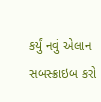કર્યું નવું એલાન
સબસ્ક્રાઇબ કરો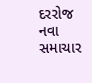દરરોજ નવા સમાચાર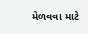મેળવવા માટે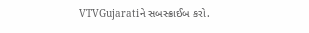VTVGujaratiને સબસ્ક્રાઈબ કરો.